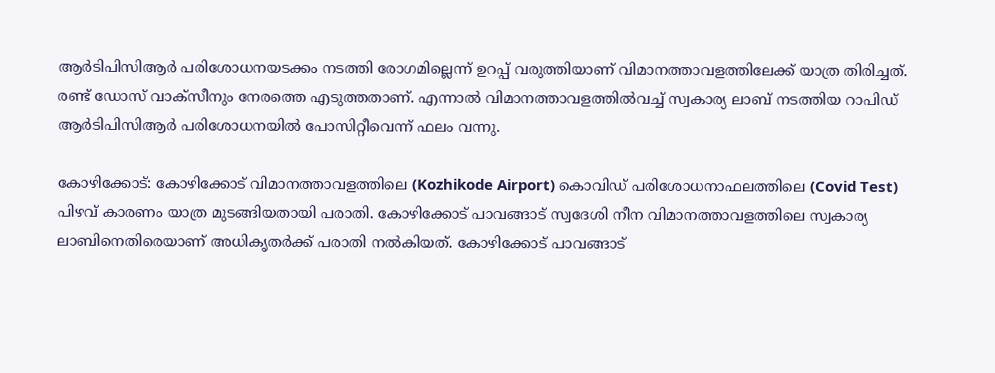ആർടിപിസിആർ പരിശോധനയടക്കം നടത്തി രോഗമില്ലെന്ന് ഉറപ്പ് വരുത്തിയാണ് വിമാനത്താവളത്തിലേക്ക് യാത്ര തിരിച്ചത്. രണ്ട് ഡോസ് വാക്സീനും നേരത്തെ എടുത്തതാണ്. എന്നാല്‍ വിമാനത്താവളത്തില്‍വച്ച് സ്വകാര്യ ലാബ് നടത്തിയ റാപിഡ് ആർടിപിസിആർ പരിശോധനയില്‍ പോസിറ്റീവെന്ന് ഫലം വന്നു.

കോഴിക്കോട്: കോഴിക്കോട് വിമാനത്താവളത്തിലെ (Kozhikode Airport) കൊവിഡ് പരിശോധനാഫലത്തിലെ (Covid Test) പിഴവ് കാരണം യാത്ര മുടങ്ങിയതായി പരാതി. കോഴിക്കോട് പാവങ്ങാട് സ്വദേശി നീന വിമാനത്താവളത്തിലെ സ്വകാര്യ ലാബിനെതിരെയാണ് അധിക‍ൃതർക്ക് പരാതി നൽകിയത്. കോഴിക്കോട് പാവങ്ങാട്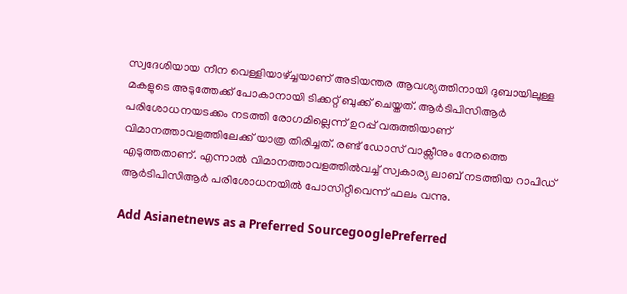സ്വദേശിയായ നീന വെള്ളിയാഴ്ച്ചയാണ് അടിയന്തര ആവശ്യത്തിനായി ദുബായിലുള്ള മകളുടെ അടുത്തേക്ക് പോകാനായി ടിക്കറ്റ് ബുക്ക് ചെയ്തത്. ആർടിപിസിആർ പരിശോധനയടക്കം നടത്തി രോഗമില്ലെന്ന് ഉറപ്പ് വരുത്തിയാണ് വിമാനത്താവളത്തിലേക്ക് യാത്ര തിരിച്ചത്. രണ്ട് ഡോസ് വാക്സീനും നേരത്തെ എടുത്തതാണ്. എന്നാല്‍ വിമാനത്താവളത്തില്‍വച്ച് സ്വകാര്യ ലാബ് നടത്തിയ റാപിഡ് ആർടിപിസിആർ പരിശോധനയില്‍ പോസിറ്റീവെന്ന് ഫലം വന്നു.

Add Asianetnews as a Preferred SourcegooglePreferred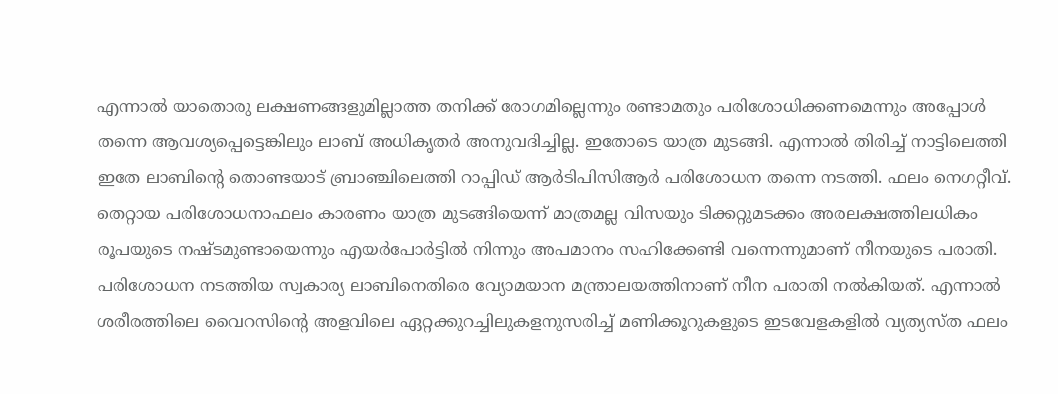എന്നാല്‍ യാതൊരു ലക്ഷണങ്ങളുമില്ലാത്ത തനിക്ക് രോഗമില്ലെന്നും രണ്ടാമതും പരിശോധിക്കണമെന്നും അപ്പോൾ തന്നെ ആവശ്യപ്പെട്ടെങ്കിലും ലാബ് അധികൃതർ അനുവദിച്ചില്ല. ഇതോടെ യാത്ര മുടങ്ങി. എന്നാല്‍ തിരിച്ച് നാട്ടിലെത്തി ഇതേ ലാബിന്‍റെ തൊണ്ടയാട് ബ്രാഞ്ചിലെത്തി റാപ്പി‍ഡ് ആർടിപിസിആർ പരിശോധന തന്നെ നടത്തി. ഫലം നെഗറ്റീവ്. തെറ്റായ പരിശോധനാഫലം കാരണം യാത്ര മുടങ്ങിയെന്ന് മാത്രമല്ല വിസയും ടിക്കറ്റുമടക്കം അരലക്ഷത്തിലധികം രൂപയുടെ നഷ്ടമുണ്ടായെന്നും എയർപോർട്ടില്‍ നിന്നും അപമാനം സഹിക്കേണ്ടി വന്നെന്നുമാണ് നീനയുടെ പരാതി. പരിശോധന നടത്തിയ സ്വകാര്യ ലാബിനെതിരെ വ്യോമയാന മന്ത്രാലയത്തിനാണ് നീന പരാതി നല്‍കിയത്. എന്നാല്‍ ശരീരത്തിലെ വൈറസിന്‍റെ അളവിലെ ഏറ്റക്കുറച്ചിലുകളനുസരിച്ച് മണിക്കൂറുകളുടെ ഇടവേളകളില്‍ വ്യത്യസ്ത ഫലം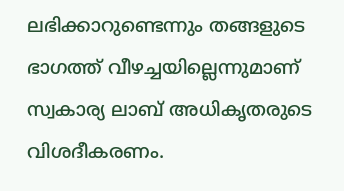ലഭിക്കാറുണ്ടെന്നും തങ്ങളുടെ ഭാഗത്ത് വീഴച്ചയില്ലെന്നുമാണ് സ്വകാര്യ ലാബ് അധികൃതരുടെ വിശദീകരണം.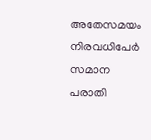അതേസമയം നിരവധിപേർ സമാന പരാതി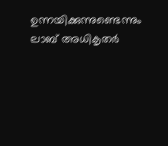ഉന്നയിക്കുന്നുണ്ടെന്നും ലാബ് അധികൃതർ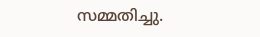സമ്മതിച്ചു.